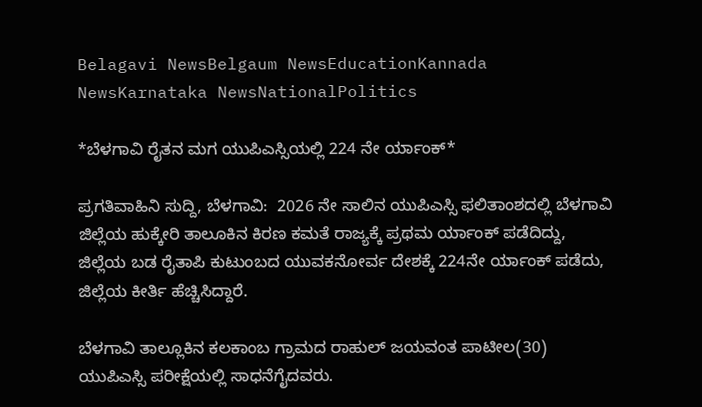Belagavi NewsBelgaum NewsEducationKannada NewsKarnataka NewsNationalPolitics

*ಬೆಳಗಾವಿ ರೈತನ ಮಗ ಯುಪಿಎಸ್ಸಿಯಲ್ಲಿ 224 ನೇ ರ್ಯಾಂಕ್*

ಪ್ರಗತಿವಾಹಿನಿ ಸುದ್ದಿ, ಬೆಳಗಾವಿ:  2026 ನೇ ಸಾಲಿನ ಯುಪಿಎಸ್ಸಿ ಫಲಿತಾಂಶದಲ್ಲಿ ಬೆಳಗಾವಿ ಜಿಲ್ಲೆಯ ಹುಕ್ಕೇರಿ ತಾಲೂಕಿನ ಕಿರಣ ಕಮತೆ ರಾಜ್ಯಕ್ಕೆ ಪ್ರಥಮ ರ್ಯಾಂಕ್ ಪಡೆದಿದ್ದು, ಜಿಲ್ಲೆಯ‌ ಬಡ ರೈತಾಪಿ ಕುಟುಂಬದ ಯುವಕನೋರ್ವ ದೇಶಕ್ಕೆ 224ನೇ ರ್ಯಾಂಕ್ ಪಡೆದು, ಜಿಲ್ಲೆಯ ಕೀರ್ತಿ ಹೆಚ್ಚಿಸಿದ್ದಾರೆ.

ಬೆಳಗಾವಿ ತಾಲ್ಲೂಕಿನ ಕಲಕಾಂಬ ಗ್ರಾಮದ ರಾಹುಲ್ ಜಯವಂತ ಪಾಟೀಲ(30) ಯುಪಿಎಸ್ಸಿ ಪರೀಕ್ಷೆಯಲ್ಲಿ ಸಾಧನೆಗೈದವರು.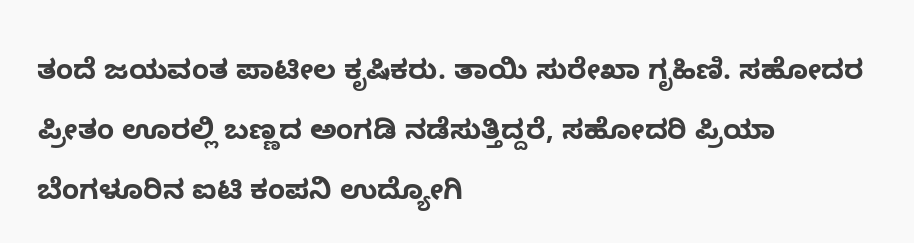ತಂದೆ ಜಯವಂತ ಪಾಟೀಲ ಕೃಷಿಕರು. ತಾಯಿ ಸುರೇಖಾ ಗೃಹಿಣಿ. ಸಹೋದರ ಪ್ರೀತಂ ಊರಲ್ಲಿ ಬಣ್ಣದ ಅಂಗಡಿ ನಡೆಸುತ್ತಿದ್ದರೆ, ಸಹೋದರಿ ಪ್ರಿಯಾ ಬೆಂಗಳೂರಿನ ಐಟಿ ಕಂಪನಿ ಉದ್ಯೋಗಿ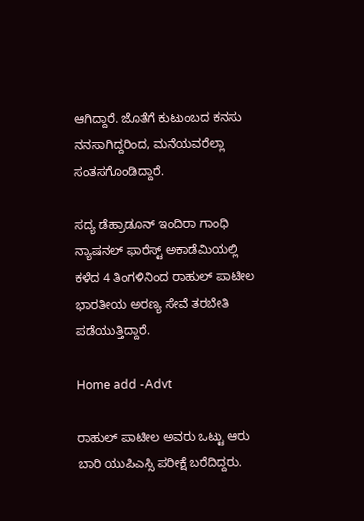ಆಗಿದ್ದಾರೆ. ಜೊತೆಗೆ ಕುಟುಂಬದ ಕನಸು ನನಸಾಗಿದ್ದರಿಂದ, ಮನೆಯವರೆಲ್ಲಾ ಸಂತಸಗೊಂಡಿದ್ದಾರೆ.

ಸದ್ಯ‌ ಡೆಹ್ರಾಡೂನ್‌ ಇಂದಿರಾ ಗಾಂಧಿ ನ್ಯಾಷನಲ್ ಫಾರೆಸ್ಟ್ ಅಕಾಡೆಮಿಯಲ್ಲಿ ಕಳೆದ 4 ತಿಂಗಳಿನಿಂದ ರಾಹುಲ್ ಪಾಟೀಲ ಭಾರತೀಯ ಅರಣ್ಯ ಸೇವೆ ತರಬೇತಿ ಪಡೆಯುತ್ತಿದ್ದಾರೆ.

Home add -Advt

ರಾಹುಲ್ ಪಾಟೀಲ ಅವರು ಒಟ್ಟು ಆರು ಬಾರಿ ಯುಪಿಎಸ್ಸಿ ಪರೀಕ್ಷೆ ಬರೆದಿದ್ದರು.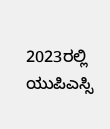2023ರಲ್ಲಿ ಯುಪಿಎಸ್ಸಿ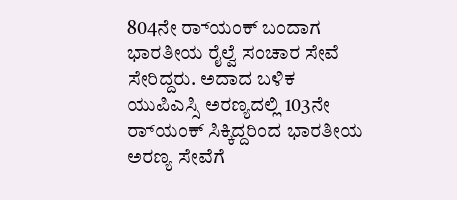804ನೇ ರ‌್ಯಾಂಕ್ ಬಂದಾಗ ಭಾರತೀಯ ರೈಲ್ವೆ ಸಂಚಾರ ಸೇವೆ ಸೇರಿದ್ದರು. ಅದಾದ‌ ಬಳಿಕ ಯುಪಿಎಸ್ಸಿ ಅರಣ್ಯದಲ್ಲಿ 103ನೇ ರ‌್ಯಾಂಕ್ ಸಿಕ್ಕಿದ್ದರಿಂದ ಭಾರತೀಯ ಅರಣ್ಯ ಸೇವೆಗೆ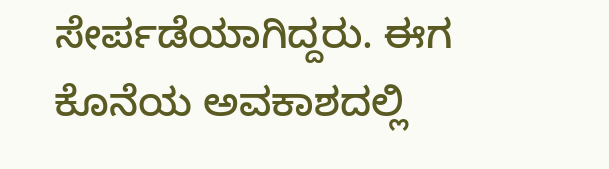ಸೇರ್ಪಡೆಯಾಗಿದ್ದರು. ಈಗ ಕೊನೆಯ ಅವಕಾಶದಲ್ಲಿ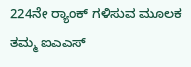224ನೇ ರ‌್ಯಾಂಕ್ ಗಳಿಸುವ ಮೂಲಕ ತಮ್ಮ ಐಎಎಸ್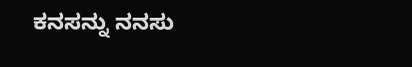ಕನಸನ್ನು ನನಸು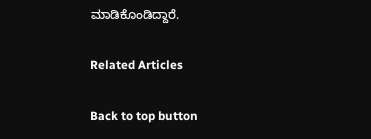ಮಾಡಿಕೊಂಡಿದ್ದಾರೆ.

Related Articles

Back to top button